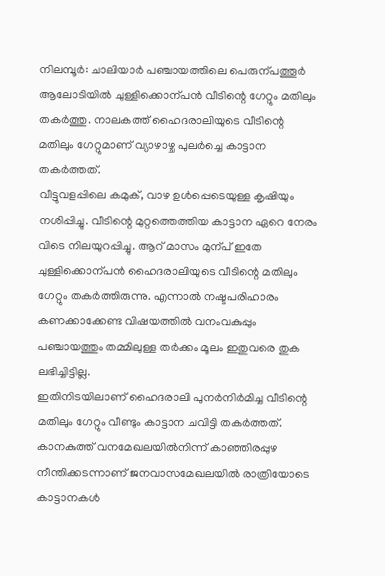നിലമ്പൂർ: ചാലിയാർ പഞ്ചായത്തിലെ പെരുന്പത്തൂർ ആലോടിയിൽ ചുള്ളിക്കൊന്പൻ വീടിന്റെ ഗേറ്റും മതിലും തകർത്തു. നാലകത്ത് ഹൈദരാലിയുടെ വീടിന്റെ മതിലും ഗേറ്റുമാണ് വ്യാഴാഴ്ച പുലർച്ചെ കാട്ടാന തകർത്തത്.
വീട്ടുവളപ്പിലെ കമുക്, വാഴ ഉൾപ്പെടെയുള്ള കൃഷിയും നശിപ്പിച്ചു. വീടിന്റെ മുറ്റത്തെത്തിയ കാട്ടാന ഏറെ നേരം വിടെ നിലയുറപ്പിച്ചു. ആറ് മാസം മുന്പ് ഇതേ ചുള്ളിക്കൊന്പൻ ഹൈദരാലിയുടെ വീടിന്റെ മതിലും ഗേറ്റും തകർത്തിരുന്നു. എന്നാൽ നഷ്ടപരിഹാരം കണക്കാക്കേണ്ട വിഷയത്തിൽ വനംവകുപ്പും പഞ്ചായത്തും തമ്മിലുള്ള തർക്കം മൂലം ഇതുവരെ തുക ലഭിച്ചിട്ടില്ല.
ഇതിനിടയിലാണ് ഹൈദരാലി പുനർനിർമിച്ച വീടിന്റെ മതിലും ഗേറ്റും വീണ്ടും കാട്ടാന ചവിട്ടി തകർത്തത്. കാനകുത്ത് വനമേഖലയിൽനിന്ന് കാഞ്ഞിരപ്പുഴ നീന്തിക്കടന്നാണ് ജനവാസമേഖലയിൽ രാത്രിയോടെ കാട്ടാനകൾ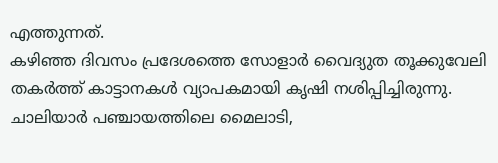എത്തുന്നത്.
കഴിഞ്ഞ ദിവസം പ്രദേശത്തെ സോളാർ വൈദ്യുത തൂക്കുവേലി തകർത്ത് കാട്ടാനകൾ വ്യാപകമായി കൃഷി നശിപ്പിച്ചിരുന്നു. ചാലിയാർ പഞ്ചായത്തിലെ മൈലാടി,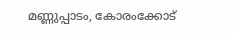മണ്ണുപ്പാടം, കോരംക്കോട്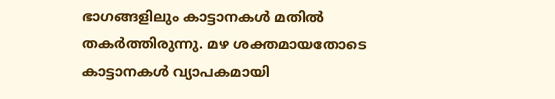ഭാഗങ്ങളിലും കാട്ടാനകൾ മതിൽ തകർത്തിരുന്നു. മഴ ശക്തമായതോടെ കാട്ടാനകൾ വ്യാപകമായി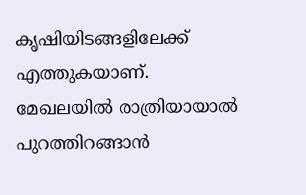കൃഷിയിടങ്ങളിലേക്ക് എത്തുകയാണ്. മേഖലയിൽ രാത്രിയായാൽ പുറത്തിറങ്ങാൻ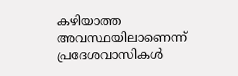കഴിയാത്ത അവസ്ഥയിലാണെന്ന് പ്രദേശവാസികൾ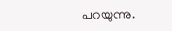പറയുന്നു.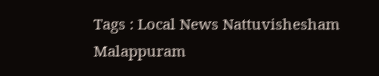Tags : Local News Nattuvishesham Malappuram